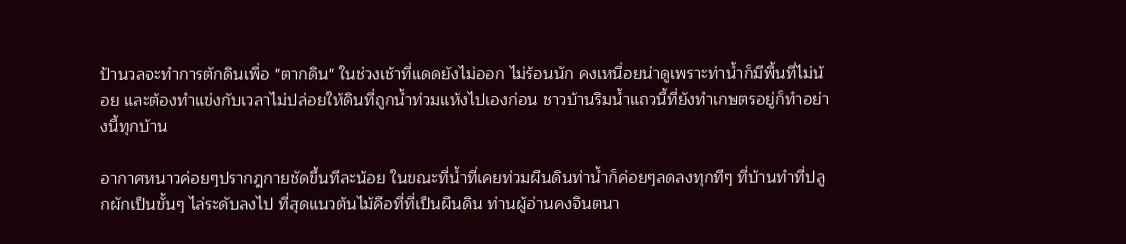ป้านวลจะทำการตักดินเพื่อ "ตากดิน" ในช่วงเช้าที่แดดยังไม่ออก ไม่ร้อนนัก คงเหนื่อยน่าดูเพราะท่าน้ำก็มีพื้นที่ไม่น้อย และต้องทำแข่งกับเวลาไม่ปล่อยให้ดินที่ถูกน้ำท่วมแห้งไปเองก่อน ชาวบ้านริมน้ำแถวนี้ที่ยังทำเกษตรอยู่ก็ทำอย่างนี้ทุกบ้าน

อากาศหนาวค่อยๆปรากฎกายชัดขึ้นทีละน้อย ในขณะที่น้ำที่เคยท่วมผืนดินท่าน้ำก็ค่อยๆลดลงทุกทีๆ ที่บ้านทำที่ปลูกผักเป็นขั้นๆ ไล่ระดับลงไป ที่สุดแนวต้นไม้คือที่ที่เป็นผืนดิน ท่านผู้อ่านคงจินตนา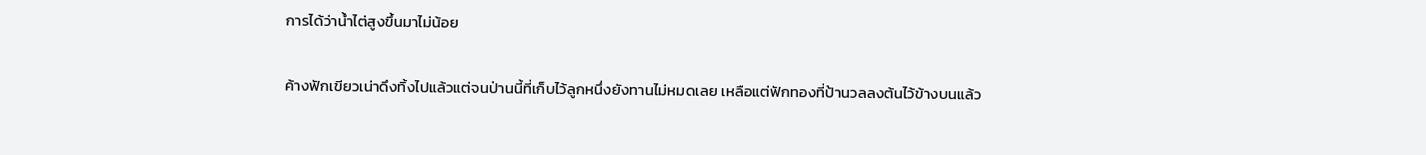การได้ว่าน้ำไต่สูงขึ้นมาไม่น้อย

ค้างฟักเขียวเน่าดึงทิ้งไปแล้วแต่จนป่านนี้ที่เก็บไว้ลูกหนึ่งยังทานไม่หมดเลย เหลือแต่ฟักทองที่ป้านวลลงต้นไว้ข้างบนแล้ว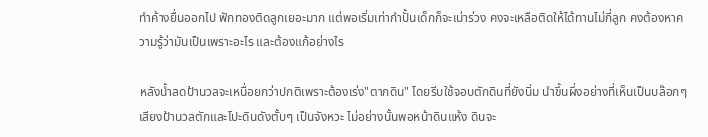ทำค้างยื่นออกไป ฟักทองติดลูกเยอะมาก แต่พอเริ่มเท่ากำปั้นเด็กก็จะเน่าร่วง คงจะเหลือติดให้ได้ทานไม่กี่ลูก คงต้องหาความรู้ว่ามันเป็นเพราะอะไร และต้องแก้อย่างไร

หลังน้ำลดป้านวลจะเหนื่อยกว่าปกติเพราะต้องเร่ง"ตากดิน" โดยรีบใช้จอบตักดินที่ยังนิ่ม นำขึ้นผึ่งอย่างที่เห็นเป็นบล๊อกๆ เสียงป้านวลตักและโปะดินดังตั้บๆ เป็นจังหวะ ไม่อย่างนั้นพอหน้าดินแห้ง ดินจะ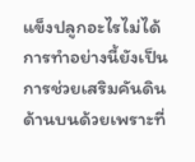แข็งปลูกอะไรไม่ได้ การทำอย่างนี้ยังเป็นการช่วยเสริมคันดินด้านบนด้วยเพราะที่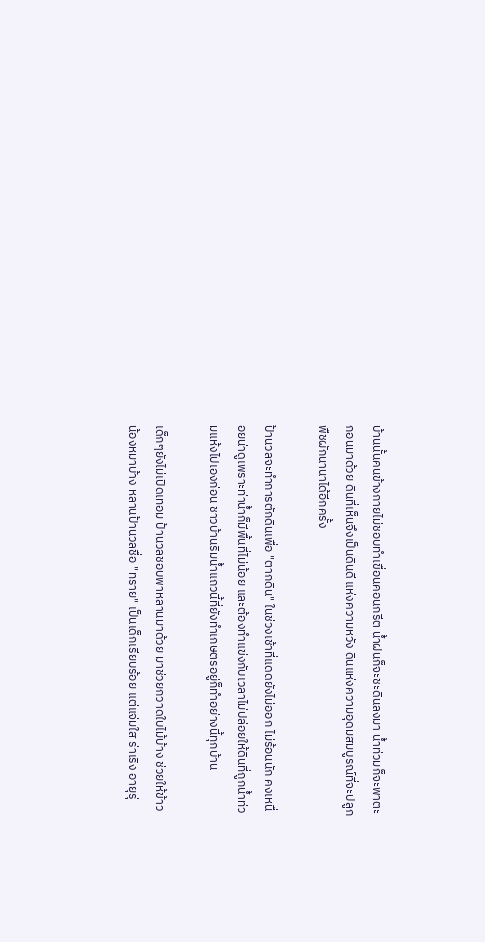บ้านนั้นคนข้างกายไม่ชอบทำเขื่อนคอนกรีต น้ำฝนก็จะชะดินลงมา น้ำท่วมก็จะพาตะกอนมาด้วย ดินที่เห็นจึงเป็นดินดี แห่งความหวัง ดินแห่งความอุดมสมบูรณ์ที่จะปลูกพืชผักนานาได้อีกครั้ง

ป้านวลจะทำการตักดินเพื่อ "ตากดิน" ในช่วงเช้าที่แดดยังไม่ออก ไม่ร้อนนัก คงเหนื่อยน่าดูเพราะท่าน้ำก็มีพื้นที่ไม่น้อย และต้องทำแข่งกับเวลาไม่ปล่อยให้ดินที่ถูกน้ำท่วมแห้งไปเองก่อน ชาวบ้านริมน้ำแถวนี้ที่ยังทำเกษตรอยู่ก็ทำอย่างนี้ทุกบ้าน

เด็กๆยังไม่เปิดเทอม ป้านวลชอบพาหลานมาด้วย มาช่วยกวาดใบไม้บ้าง ช่วยให้ข้าวน้องหมาบ้าง หลานป้านวลชื่อ "ทราย" เป็นเด็กเรียบร้อย แต่แจ่มใส ร่าเริง อายุรุ่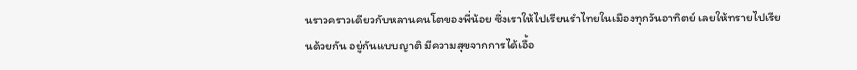นราวคราวเดียวกับหลานคนโตของพี่น้อย ซึ่งเราให้ไปเรียนรำไทยในเมืองทุกวันอาทิตย์ เลยให้ทรายไปเรียนด้วยกัน อยู่กันแบบญาติ มีความสุขจากการได้เอื้อ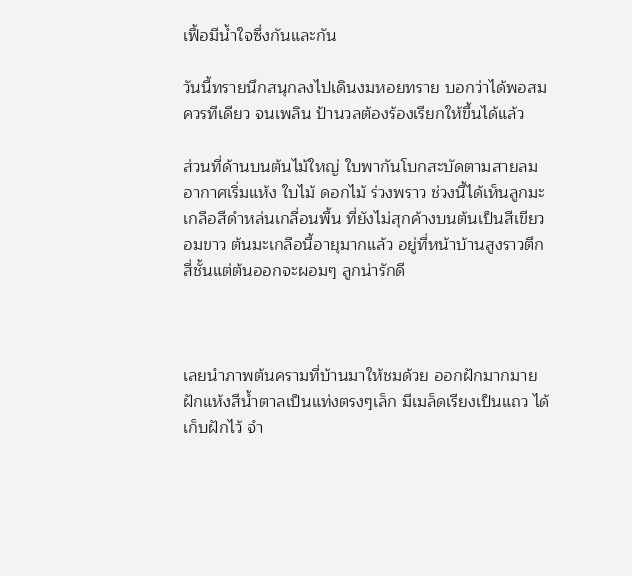เฟื้อมีน้ำใจซึ่งกันและกัน

วันนี้ทรายนึกสนุกลงไปเดินงมหอยทราย บอกว่าได้พอสมควรทีเดียว จนเพลิน ป้านวลต้องร้องเรียกให้ขึ้นได้แล้ว

ส่วนที่ด้านบนต้นไม้ใหญ่ ใบพากันโบกสะบัดตามสายลม อากาศเริ่มแห้ง ใบไม้ ดอกไม้ ร่วงพราว ช่วงนี้ได้เห็นลูกมะเกลือสีดำหล่นเกลื่อนพื้น ที่ยังไม่สุกค้างบนต้นเป็นสีเขียวอมขาว ต้นมะเกลือนี้อายุมากแล้ว อยู่ที่หน้าบ้านสูงราวตึกสี่ชั้นแต่ต้นออกจะผอมๆ ลูกน่ารักดี



เลยนำภาพต้นครามที่บ้านมาให้ชมด้วย ออกฝักมากมาย ฝักแห้งสีน้ำตาลเป็นแท่งตรงๆเล็ก มีเมล็ดเรียงเป็นแถว ได้เก็บฝักไว้ จำ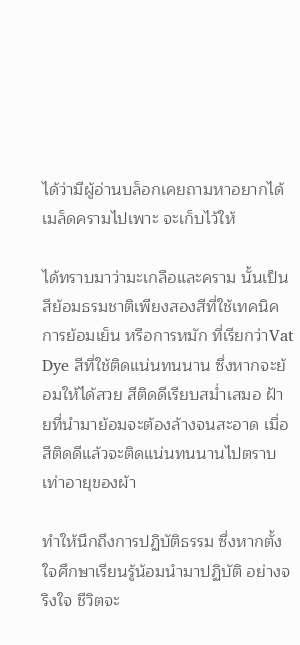ได้ว่ามีผู้อ่านบล็อกเคยถามหาอยากได้เมล็ดครามไปเพาะ จะเก็บไว้ให้

ได้ทราบมาว่ามะเกลือและคราม นั้นเป็นสีย้อมธรมชาติเพียงสองสีที่ใช้เทคนิคการย้อมเย็น หรือการหมัก ที่เรียกว่าVat Dye สีที่ใช้ติดแน่นทนนาน ซึ่งหากจะย้อมให้ได้สวย สีติดดีเรียบสม่ำเสมอ ฝ้ายที่นำมาย้อมจะต้องล้างจนสะอาด เมื่อสีติดดีแล้วจะติดแน่นทนนานไปตราบเท่าอายุของผ้า

ทำให้นึกถึงการปฏิบัติธรรม ซึ่งหากตั้งใจศึกษาเรียนรู้น้อมนำมาปฏิบัติ อย่างจริงใจ ชีวิตจะ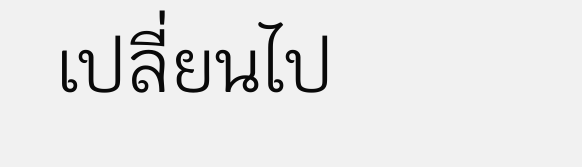เปลี่ยนไป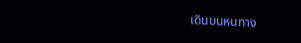เดินบนหนทาง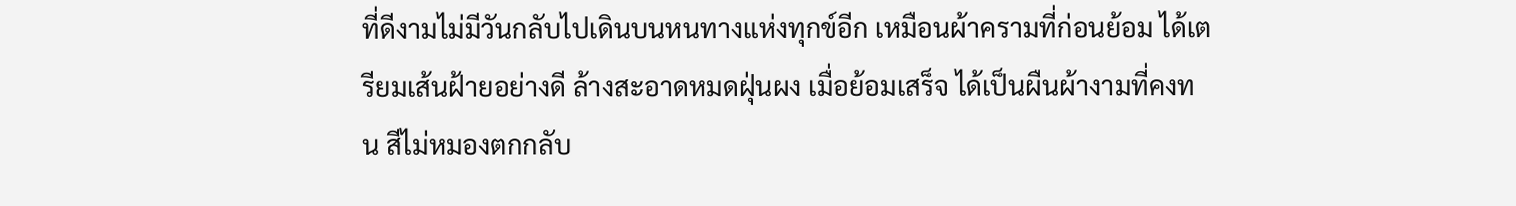ที่ดีงามไม่มีวันกลับไปเดินบนหนทางแห่งทุกข์อีก เหมือนผ้าครามที่ก่อนย้อม ได้เตรียมเส้นฝ้ายอย่างดี ล้างสะอาดหมดฝุ่นผง เมื่อย้อมเสร็จ ได้เป็นผืนผ้างามที่คงทน สีไม่หมองตกกลับ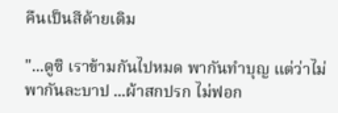คืนเป็นสีด้ายเดิม

"...ดูซิ เราข้ามกันไปหมด พากันทำบุญ แต่ว่าไม่พากันละบาป ...ผ้าสกปรก ไม่ฟอก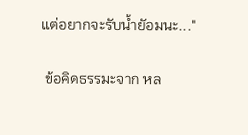แต่อยากจะรับน้ำยัอมนะ..."

 ข้อคิดธรรมะจาก หล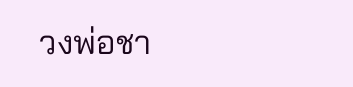วงพ่อชา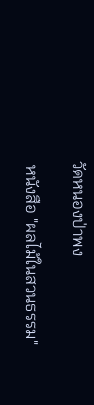วัดหนองป่าพง

 หนังสือ "ผลไม้ในสวนธรรม"